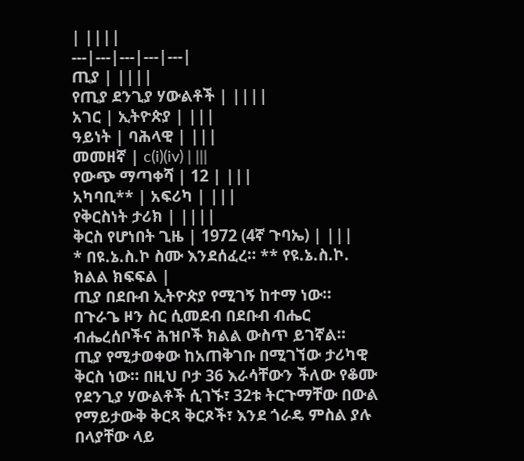| ||||
---|---|---|---|---|
ጢያ | ||||
የጢያ ደንጊያ ሃውልቶች | ||||
አገር | ኢትዮጵያ | |||
ዓይነት | ባሕላዊ | |||
መመዘኛ | c(i)(iv) | |||
የውጭ ማጣቀሻ | 12 | |||
አካባቢ** | አፍሪካ | |||
የቅርስነት ታሪክ | ||||
ቅርስ የሆነበት ጊዜ | 1972 (4ኛ ጉባኤ) | |||
* በዩ.ኔ.ስ.ኮ ስሙ እንደሰፈረ። ** የዩ.ኔ.ስ.ኮ. ክልል ክፍፍል |
ጢያ በደቡብ ኢትዮጵያ የሚገኝ ከተማ ነው። በጉራጌ ዞን ስር ሲመደብ በደቡብ ብሔር ብሔረሰቦችና ሕዝቦች ክልል ውስጥ ይገኛል።
ጢያ የሚታወቀው ከአጠቅገቡ በሚገኘው ታሪካዊ ቅርስ ነው። በዚህ ቦታ 36 እራሳቸውን ችለው የቆሙ የደንጊያ ሃውልቶች ሲገኙ፣ 32ቱ ትርጉማቸው በውል የማይታውቅ ቅርጻ ቅርጾች፣ እንደ ጎራዴ ምስል ያሉ በላያቸው ላይ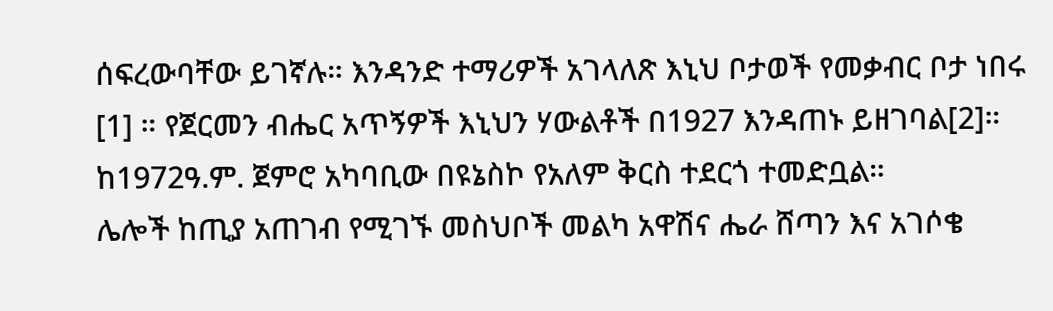ሰፍረውባቸው ይገኛሉ። እንዳንድ ተማሪዎች አገላለጽ እኒህ ቦታወች የመቃብር ቦታ ነበሩ [1] ። የጀርመን ብሔር አጥኝዎች እኒህን ሃውልቶች በ1927 እንዳጠኑ ይዘገባል[2]። ከ1972ዓ.ም. ጀምሮ አካባቢው በዩኔስኮ የአለም ቅርስ ተደርጎ ተመድቧል።
ሌሎች ከጢያ አጠገብ የሚገኙ መስህቦች መልካ አዋሽና ሔራ ሸጣን እና አገሶቄ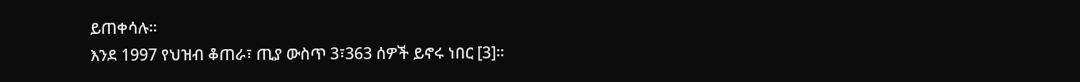ይጠቀሳሉ።
እንደ 1997 የህዝብ ቆጠራ፣ ጢያ ውስጥ 3፣363 ሰዎች ይኖሩ ነበር [3]።